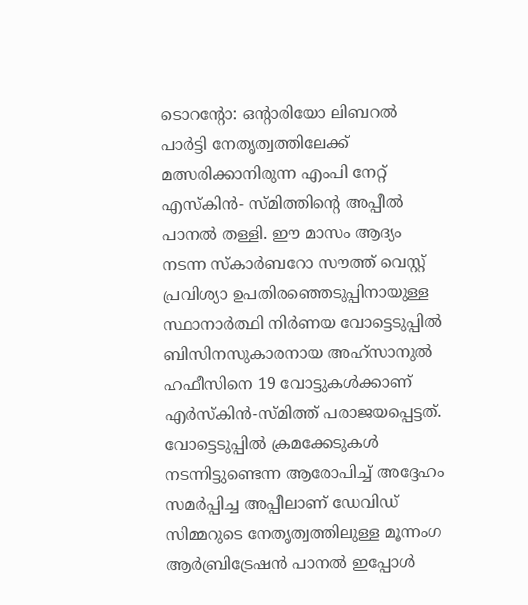ടൊറന്റോ: ഒന്റാരിയോ ലിബറൽ പാർട്ടി നേതൃത്വത്തിലേക്ക് മത്സരിക്കാനിരുന്ന എംപി നേറ്റ് എസ്കിൻ- സ്മിത്തിന്റെ അപ്പീൽ പാനൽ തള്ളി. ഈ മാസം ആദ്യം നടന്ന സ്കാർബറോ സൗത്ത് വെസ്റ്റ് പ്രവിശ്യാ ഉപതിരഞ്ഞെടുപ്പിനായുള്ള സ്ഥാനാർത്ഥി നിർണയ വോട്ടെടുപ്പിൽ ബിസിനസുകാരനായ അഹ്സാനുൽ ഹഫീസിനെ 19 വോട്ടുകൾക്കാണ് എർസ്കിൻ-സ്മിത്ത് പരാജയപ്പെട്ടത്. വോട്ടെടുപ്പിൽ ക്രമക്കേടുകൾ നടന്നിട്ടുണ്ടെന്ന ആരോപിച്ച് അദ്ദേഹം സമർപ്പിച്ച അപ്പീലാണ് ഡേവിഡ് സിമ്മറുടെ നേതൃത്വത്തിലുള്ള മൂന്നംഗ ആർബ്രിട്രേഷൻ പാനൽ ഇപ്പോൾ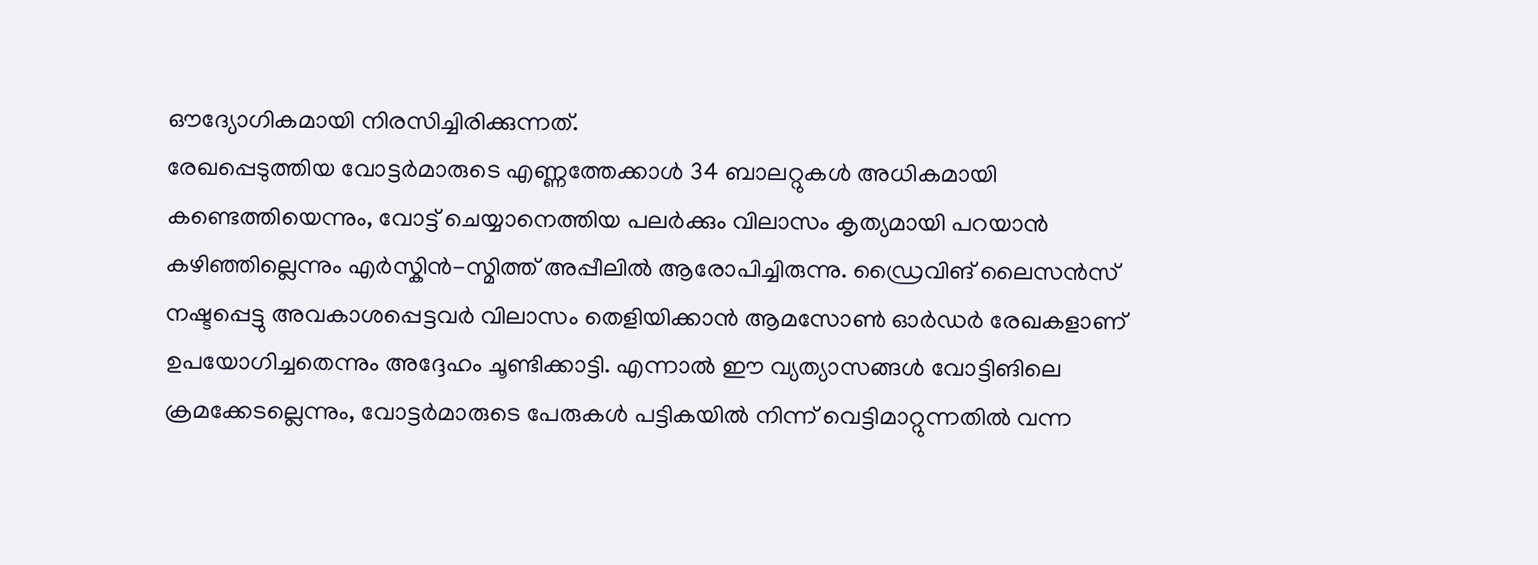ഔദ്യോഗികമായി നിരസിച്ചിരിക്കുന്നത്.
രേഖപ്പെടുത്തിയ വോട്ടർമാരുടെ എണ്ണത്തേക്കാൾ 34 ബാലറ്റുകൾ അധികമായി കണ്ടെത്തിയെന്നും, വോട്ട് ചെയ്യാനെത്തിയ പലർക്കും വിലാസം കൃത്യമായി പറയാൻ കഴിഞ്ഞില്ലെന്നും എർസ്കിൻ-സ്മിത്ത് അപ്പീലിൽ ആരോപിച്ചിരുന്നു. ഡ്രൈവിങ് ലൈസൻസ് നഷ്ടപ്പെട്ടു അവകാശപ്പെട്ടവർ വിലാസം തെളിയിക്കാൻ ആമസോൺ ഓർഡർ രേഖകളാണ് ഉപയോഗിച്ചതെന്നും അദ്ദേഹം ചൂണ്ടിക്കാട്ടി. എന്നാൽ ഈ വ്യത്യാസങ്ങൾ വോട്ടിങിലെ ക്രമക്കേടല്ലെന്നും, വോട്ടർമാരുടെ പേരുകൾ പട്ടികയിൽ നിന്ന് വെട്ടിമാറ്റുന്നതിൽ വന്ന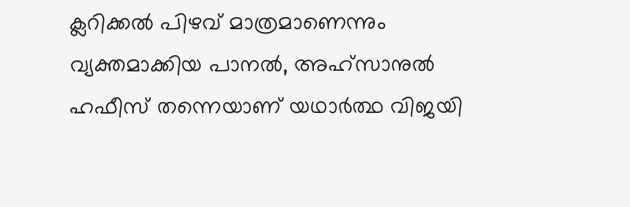ക്ലറിക്കൽ പിഴവ് മാത്രമാണെന്നും വ്യക്തമാക്കിയ പാനൽ, അഹ്സാനുൽ ഹഫീസ് തന്നെയാണ് യഥാർത്ഥ വിജയി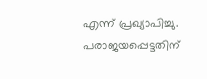എന്ന് പ്രഖ്യാപിച്ചു. പരാജയപ്പെട്ടതിന്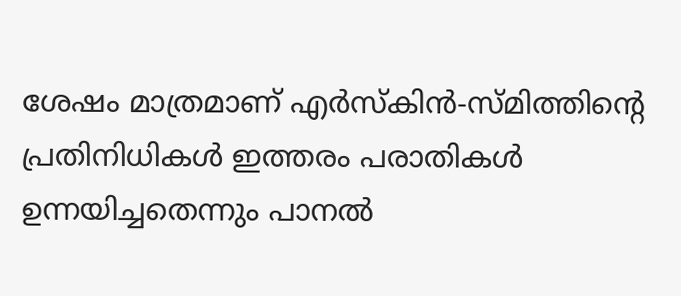ശേഷം മാത്രമാണ് എർസ്കിൻ-സ്മിത്തിന്റെ പ്രതിനിധികൾ ഇത്തരം പരാതികൾ ഉന്നയിച്ചതെന്നും പാനൽ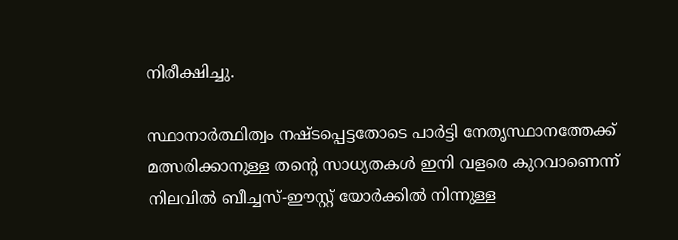നിരീക്ഷിച്ചു.

സ്ഥാനാർത്ഥിത്വം നഷ്ടപ്പെട്ടതോടെ പാർട്ടി നേതൃസ്ഥാനത്തേക്ക് മത്സരിക്കാനുള്ള തന്റെ സാധ്യതകൾ ഇനി വളരെ കുറവാണെന്ന് നിലവിൽ ബീച്ചസ്-ഈസ്റ്റ് യോർക്കിൽ നിന്നുള്ള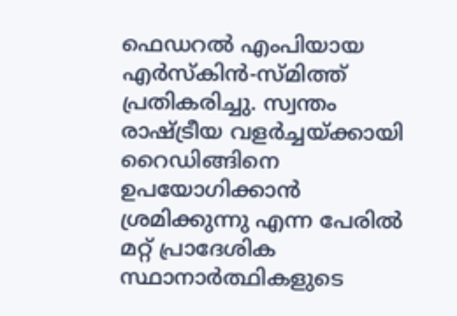ഫെഡറൽ എംപിയായ എർസ്കിൻ-സ്മിത്ത് പ്രതികരിച്ചു. സ്വന്തം രാഷ്ട്രീയ വളർച്ചയ്ക്കായി റൈഡിങ്ങിനെ ഉപയോഗിക്കാൻ ശ്രമിക്കുന്നു എന്ന പേരിൽ മറ്റ് പ്രാദേശിക സ്ഥാനാർത്ഥികളുടെ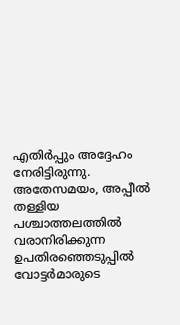എതിർപ്പും അദ്ദേഹം നേരിട്ടിരുന്നു. അതേസമയം, അപ്പീൽ തള്ളിയ പശ്ചാത്തലത്തിൽ വരാനിരിക്കുന്ന ഉപതിരഞ്ഞെടുപ്പിൽ വോട്ടർമാരുടെ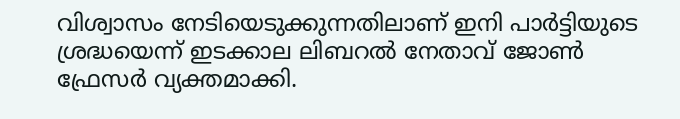വിശ്വാസം നേടിയെടുക്കുന്നതിലാണ് ഇനി പാർട്ടിയുടെ ശ്രദ്ധയെന്ന് ഇടക്കാല ലിബറൽ നേതാവ് ജോൺ ഫ്രേസർ വ്യക്തമാക്കി.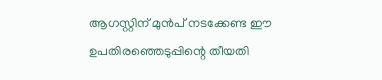ആഗസ്റ്റിന് മുൻപ് നടക്കേണ്ട ഈ ഉപതിരഞ്ഞെടുപ്പിന്റെ തീയതി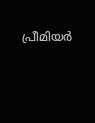പ്രീമിയർ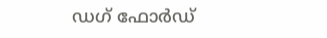ഡഗ് ഫോർഡ്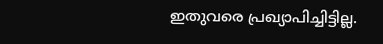ഇതുവരെ പ്രഖ്യാപിച്ചിട്ടില്ല.